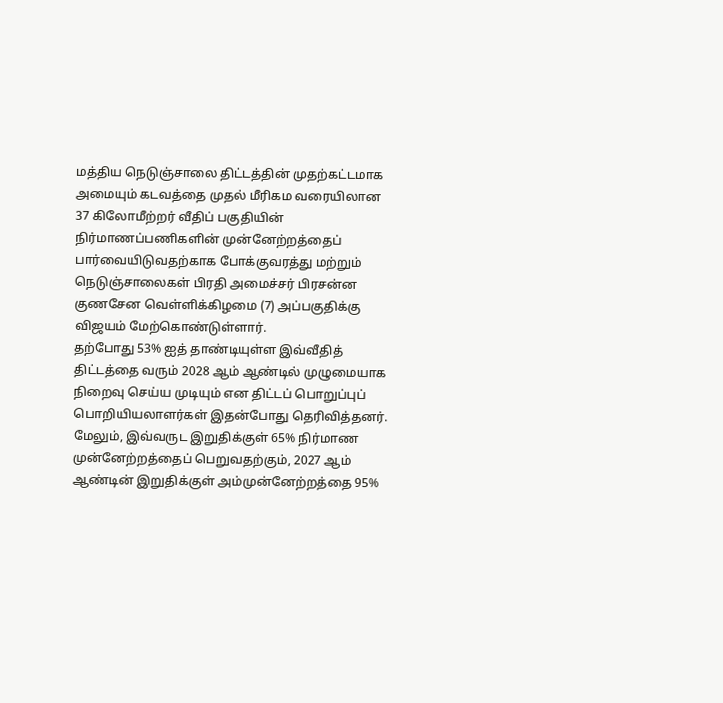மத்திய நெடுஞ்சாலை திட்டத்தின் முதற்கட்டமாக அமையும் கடவத்தை முதல் மீரிகம வரையிலான 37 கிலோமீற்றர் வீதிப் பகுதியின் நிர்மாணப்பணிகளின் முன்னேற்றத்தைப் பார்வையிடுவதற்காக போக்குவரத்து மற்றும் நெடுஞ்சாலைகள் பிரதி அமைச்சர் பிரசன்ன குணசேன வெள்ளிக்கிழமை (7) அப்பகுதிக்கு விஜயம் மேற்கொண்டுள்ளார்.
தற்போது 53% ஐத் தாண்டியுள்ள இவ்வீதித் திட்டத்தை வரும் 2028 ஆம் ஆண்டில் முழுமையாக நிறைவு செய்ய முடியும் என திட்டப் பொறுப்புப் பொறியியலாளர்கள் இதன்போது தெரிவித்தனர்.
மேலும், இவ்வருட இறுதிக்குள் 65% நிர்மாண முன்னேற்றத்தைப் பெறுவதற்கும், 2027 ஆம் ஆண்டின் இறுதிக்குள் அம்முன்னேற்றத்தை 95%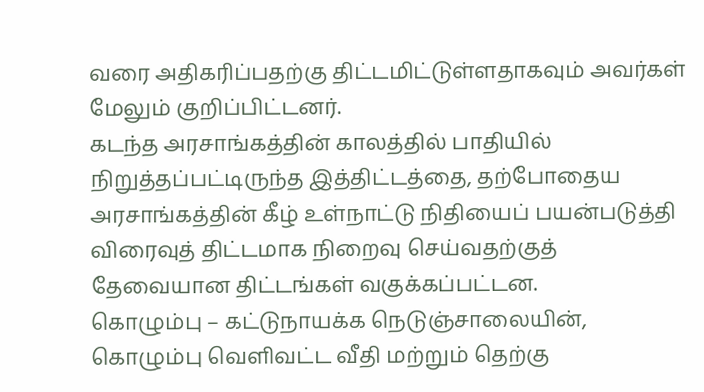வரை அதிகரிப்பதற்கு திட்டமிட்டுள்ளதாகவும் அவர்கள் மேலும் குறிப்பிட்டனர்.
கடந்த அரசாங்கத்தின் காலத்தில் பாதியில் நிறுத்தப்பட்டிருந்த இத்திட்டத்தை, தற்போதைய அரசாங்கத்தின் கீழ் உள்நாட்டு நிதியைப் பயன்படுத்தி விரைவுத் திட்டமாக நிறைவு செய்வதற்குத் தேவையான திட்டங்கள் வகுக்கப்பட்டன.
கொழும்பு – கட்டுநாயக்க நெடுஞ்சாலையின், கொழும்பு வெளிவட்ட வீதி மற்றும் தெற்கு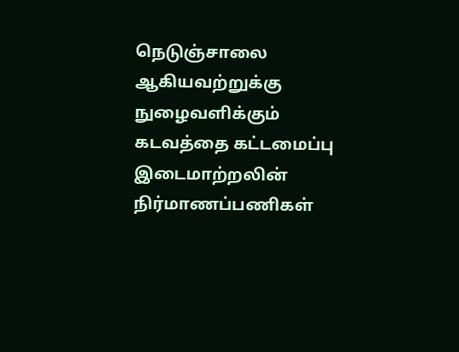நெடுஞ்சாலை ஆகியவற்றுக்கு நுழைவளிக்கும் கடவத்தை கட்டமைப்பு இடைமாற்றலின் நிர்மாணப்பணிகள்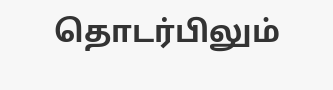தொடர்பிலும்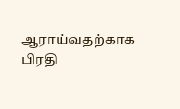ஆராய்வதற்காக பிரதி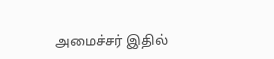அமைச்சர் இதில்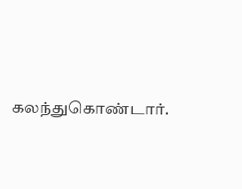கலந்துகொண்டார்.